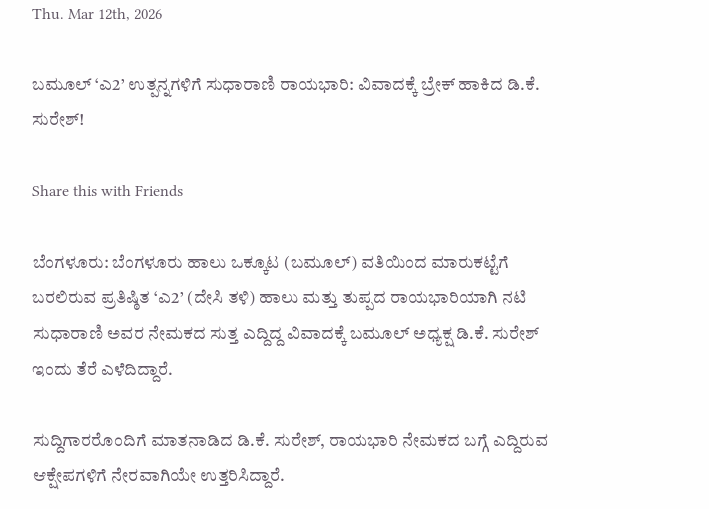Thu. Mar 12th, 2026

ಬಮೂಲ್ ‘ಎ2’ ಉತ್ಪನ್ನಗಳಿಗೆ ಸುಧಾರಾಣಿ ರಾಯಭಾರಿ: ವಿವಾದಕ್ಕೆ ಬ್ರೇಕ್ ಹಾಕಿದ ಡಿ.ಕೆ. ಸುರೇಶ್!

Share this with Friends

ಬೆಂಗಳೂರು: ಬೆಂಗಳೂರು ಹಾಲು ಒಕ್ಕೂಟ (ಬಮೂಲ್) ವತಿಯಿಂದ ಮಾರುಕಟ್ಟೆಗೆ ಬರಲಿರುವ ಪ್ರತಿಷ್ಠಿತ ‘ಎ2’ (ದೇಸಿ ತಳಿ) ಹಾಲು ಮತ್ತು ತುಪ್ಪದ ರಾಯಭಾರಿಯಾಗಿ ನಟಿ ಸುಧಾರಾಣಿ ಅವರ ನೇಮಕದ ಸುತ್ತ ಎದ್ದಿದ್ದ ವಿವಾದಕ್ಕೆ ಬಮೂಲ್ ಅಧ್ಯಕ್ಷ ಡಿ.ಕೆ. ಸುರೇಶ್ ಇಂದು ತೆರೆ ಎಳೆದಿದ್ದಾರೆ.

ಸುದ್ದಿಗಾರರೊಂದಿಗೆ ಮಾತನಾಡಿದ ಡಿ.ಕೆ. ಸುರೇಶ್, ರಾಯಭಾರಿ ನೇಮಕದ ಬಗ್ಗೆ ಎದ್ದಿರುವ ಆಕ್ಷೇಪಗಳಿಗೆ ನೇರವಾಗಿಯೇ ಉತ್ತರಿಸಿದ್ದಾರೆ.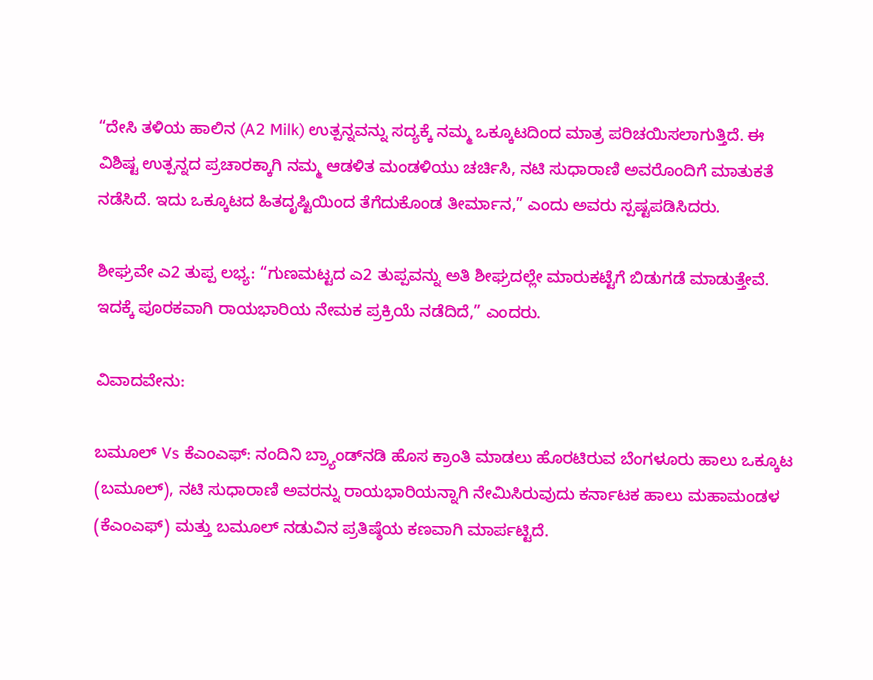“ದೇಸಿ ತಳಿಯ ಹಾಲಿನ (A2 Milk) ಉತ್ಪನ್ನವನ್ನು ಸದ್ಯಕ್ಕೆ ನಮ್ಮ ಒಕ್ಕೂಟದಿಂದ ಮಾತ್ರ ಪರಿಚಯಿಸಲಾಗುತ್ತಿದೆ. ಈ ವಿಶಿಷ್ಟ ಉತ್ಪನ್ನದ ಪ್ರಚಾರಕ್ಕಾಗಿ ನಮ್ಮ ಆಡಳಿತ ಮಂಡಳಿಯು ಚರ್ಚಿಸಿ, ನಟಿ ಸುಧಾರಾಣಿ ಅವರೊಂದಿಗೆ ಮಾತುಕತೆ ನಡೆಸಿದೆ. ಇದು ಒಕ್ಕೂಟದ ಹಿತದೃಷ್ಟಿಯಿಂದ ತೆಗೆದುಕೊಂಡ ತೀರ್ಮಾನ,” ಎಂದು ಅವರು ಸ್ಪಷ್ಟಪಡಿಸಿದರು.

ಶೀಘ್ರವೇ ಎ2 ತುಪ್ಪ ಲಭ್ಯ: “ಗುಣಮಟ್ಟದ ಎ2 ತುಪ್ಪವನ್ನು ಅತಿ ಶೀಘ್ರದಲ್ಲೇ ಮಾರುಕಟ್ಟೆಗೆ ಬಿಡುಗಡೆ ಮಾಡುತ್ತೇವೆ. ಇದಕ್ಕೆ ಪೂರಕವಾಗಿ ರಾಯಭಾರಿಯ ನೇಮಕ ಪ್ರಕ್ರಿಯೆ ನಡೆದಿದೆ,” ಎಂದರು.

ವಿವಾದವೇನು:

ಬಮೂಲ್ Vs ಕೆಎಂಎಫ್: ನಂದಿನಿ ಬ್ರ್ಯಾಂಡ್‌ನಡಿ ಹೊಸ ಕ್ರಾಂತಿ ಮಾಡಲು ಹೊರಟಿರುವ ಬೆಂಗಳೂರು ಹಾಲು ಒಕ್ಕೂಟ (ಬಮೂಲ್), ನಟಿ ಸುಧಾರಾಣಿ ಅವರನ್ನು ರಾಯಭಾರಿಯನ್ನಾಗಿ ನೇಮಿಸಿರುವುದು ಕರ್ನಾಟಕ ಹಾಲು ಮಹಾಮಂಡಳ (ಕೆಎಂಎಫ್) ಮತ್ತು ಬಮೂಲ್ ನಡುವಿನ ಪ್ರತಿಷ್ಠೆಯ ಕಣವಾಗಿ ಮಾರ್ಪಟ್ಟಿದೆ.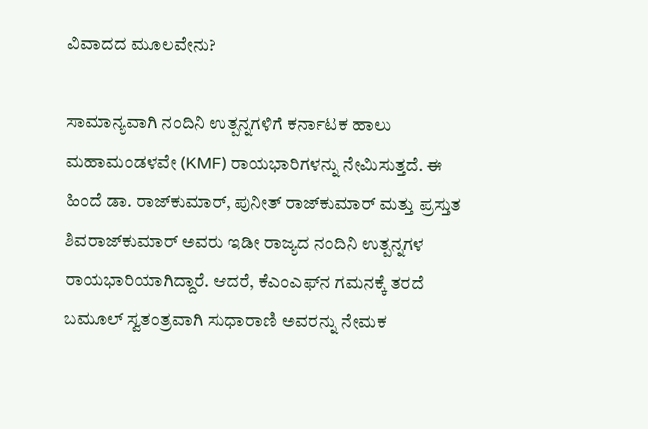ವಿವಾದದ ಮೂಲವೇನು?

ಸಾಮಾನ್ಯವಾಗಿ ನಂದಿನಿ ಉತ್ಪನ್ನಗಳಿಗೆ ಕರ್ನಾಟಕ ಹಾಲು ಮಹಾಮಂಡಳವೇ (KMF) ರಾಯಭಾರಿಗಳನ್ನು ನೇಮಿಸುತ್ತದೆ. ಈ ಹಿಂದೆ ಡಾ. ರಾಜ್‌ಕುಮಾರ್, ಪುನೀತ್ ರಾಜ್‌ಕುಮಾರ್ ಮತ್ತು ಪ್ರಸ್ತುತ ಶಿವರಾಜ್‌ಕುಮಾರ್ ಅವರು ಇಡೀ ರಾಜ್ಯದ ನಂದಿನಿ ಉತ್ಪನ್ನಗಳ ರಾಯಭಾರಿಯಾಗಿದ್ದಾರೆ. ಆದರೆ, ಕೆಎಂಎಫ್‌ನ ಗಮನಕ್ಕೆ ತರದೆ ಬಮೂಲ್ ಸ್ವತಂತ್ರವಾಗಿ ಸುಧಾರಾಣಿ ಅವರನ್ನು ನೇಮಕ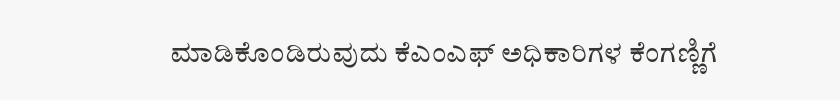ಮಾಡಿಕೊಂಡಿರುವುದು ಕೆಎಂಎಫ್ ಅಧಿಕಾರಿಗಳ ಕೆಂಗಣ್ಣಿಗೆ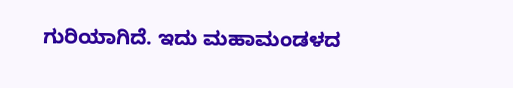ಗುರಿಯಾಗಿದೆ. ಇದು ಮಹಾಮಂಡಳದ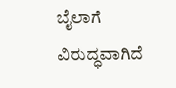ಬೈಲಾಗೆ ವಿರುದ್ಧವಾಗಿದೆ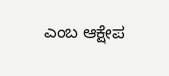ಎಂಬ ಆಕ್ಷೇಪ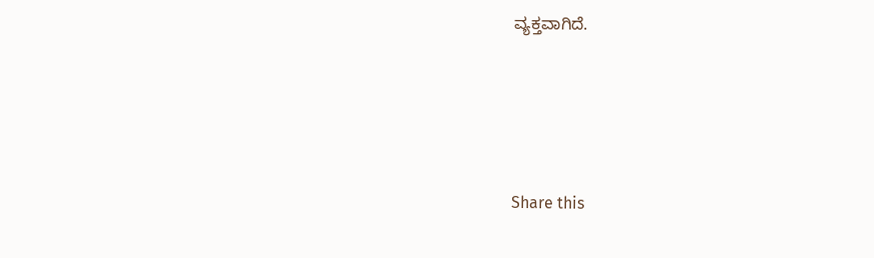ವ್ಯಕ್ತವಾಗಿದೆ.




Share this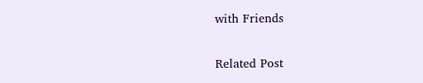with Friends

Related Post